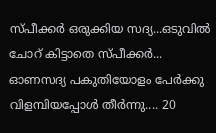സ്പീക്കർ ഒരുക്കിയ സദ്യ...ഒടുവിൽ ചോറ് കിട്ടാതെ സ്പീക്കർ... ഓണസദ്യ പകുതിയോളം പേർക്കു വിളമ്പിയപ്പോൾ തീർന്നു.... 20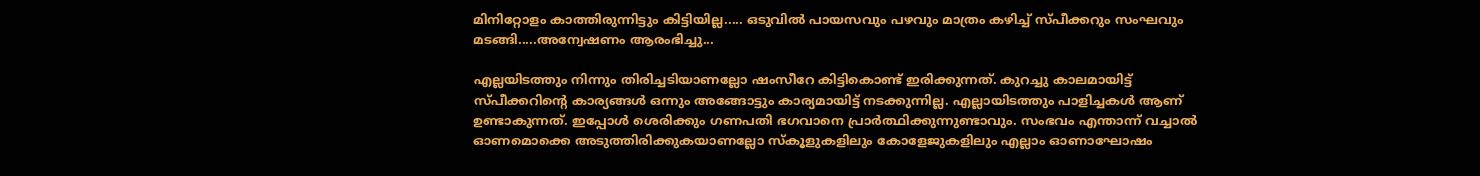മിനിറ്റോളം കാത്തിരുന്നിട്ടും കിട്ടിയില്ല..... ഒടുവിൽ പായസവും പഴവും മാത്രം കഴിച്ച് സ്പീക്കറും സംഘവും മടങ്ങി.....അന്വേഷണം ആരംഭിച്ചു...

എല്ലയിടത്തും നിന്നും തിരിച്ചടിയാണല്ലോ ഷംസീറേ കിട്ടികൊണ്ട് ഇരിക്കുന്നത്. കുറച്ചു കാലമായിട്ട് സ്പീക്കറിന്റെ കാര്യങ്ങൾ ഒന്നും അങ്ങോട്ടും കാര്യമായിട്ട് നടക്കുന്നില്ല. എല്ലായിടത്തും പാളിച്ചകൾ ആണ് ഉണ്ടാകുന്നത്. ഇപ്പോൾ ശെരിക്കും ഗണപതി ഭഗവാനെ പ്രാർത്ഥിക്കുന്നുണ്ടാവും. സംഭവം എന്താന്ന് വച്ചാൽ ഓണമൊക്കെ അടുത്തിരിക്കുകയാണല്ലോ സ്കൂളുകളിലും കോളേജുകളിലും എല്ലാം ഓണാഘോഷം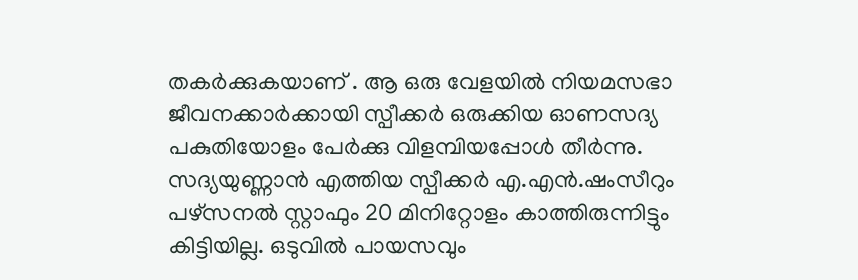തകർക്കുകയാണ് . ആ ഒരു വേളയിൽ നിയമസഭാ ജീവനക്കാർക്കായി സ്പീക്കർ ഒരുക്കിയ ഓണസദ്യ പകുതിയോളം പേർക്കു വിളമ്പിയപ്പോൾ തീർന്നു. സദ്യയുണ്ണാൻ എത്തിയ സ്പീക്കർ എ.എൻ.ഷംസീറും പഴ്സനൽ സ്റ്റാഫും 20 മിനിറ്റോളം കാത്തിരുന്നിട്ടും കിട്ടിയില്ല. ഒടുവിൽ പായസവും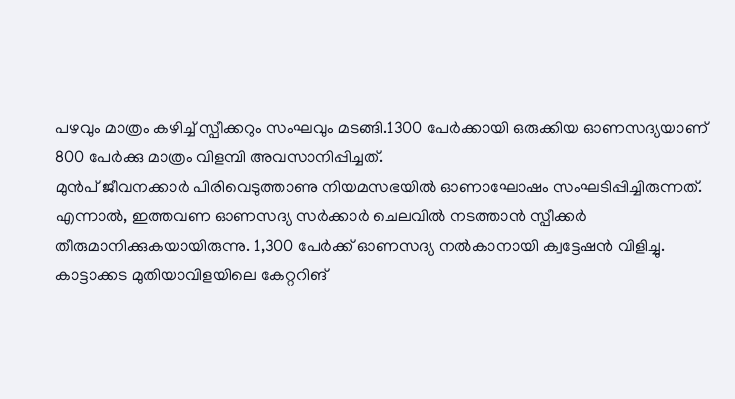പഴവും മാത്രം കഴിച്ച് സ്പീക്കറും സംഘവും മടങ്ങി.1300 പേർക്കായി ഒരുക്കിയ ഓണസദ്യയാണ് 800 പേർക്കു മാത്രം വിളമ്പി അവസാനിപ്പിച്ചത്.
മുൻപ് ജീവനക്കാർ പിരിവെടുത്താണു നിയമസഭയിൽ ഓണാഘോഷം സംഘടിപ്പിച്ചിരുന്നത്. എന്നാൽ, ഇത്തവണ ഓണസദ്യ സർക്കാർ ചെലവിൽ നടത്താൻ സ്പീക്കർ തീരുമാനിക്കുകയായിരുന്നു. 1,300 പേർക്ക് ഓണസദ്യ നൽകാനായി ക്വട്ടേഷൻ വിളിച്ചു. കാട്ടാക്കട മുതിയാവിളയിലെ കേറ്ററിങ്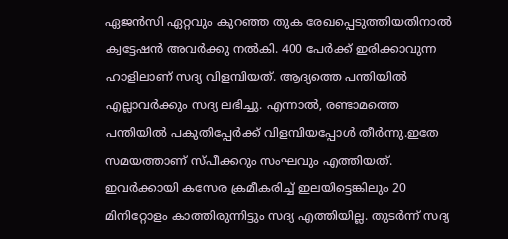ഏജൻസി ഏറ്റവും കുറഞ്ഞ തുക രേഖപ്പെടുത്തിയതിനാൽ ക്വട്ടേഷൻ അവർക്കു നൽകി. 400 പേർക്ക് ഇരിക്കാവുന്ന ഹാളിലാണ് സദ്യ വിളമ്പിയത്. ആദ്യത്തെ പന്തിയിൽ എല്ലാവർക്കും സദ്യ ലഭിച്ചു. എന്നാൽ, രണ്ടാമത്തെ പന്തിയിൽ പകുതിപ്പേർക്ക് വിളമ്പിയപ്പോൾ തീർന്നു.ഇതേ സമയത്താണ് സ്പീക്കറും സംഘവും എത്തിയത്. ഇവർക്കായി കസേര ക്രമീകരിച്ച് ഇലയിട്ടെങ്കിലും 20 മിനിറ്റോളം കാത്തിരുന്നിട്ടും സദ്യ എത്തിയില്ല. തുടർന്ന് സദ്യ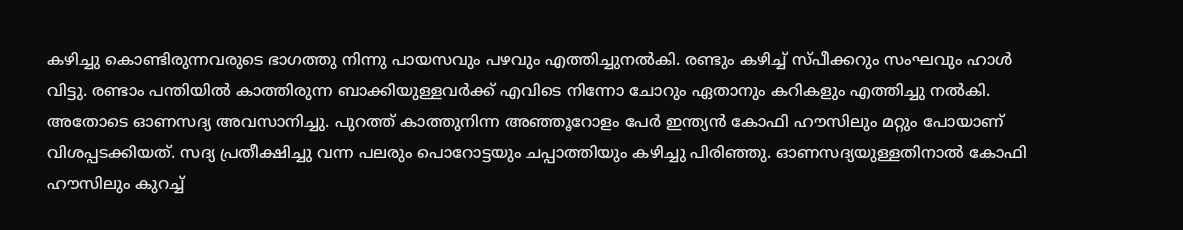കഴിച്ചു കൊണ്ടിരുന്നവരുടെ ഭാഗത്തു നിന്നു പായസവും പഴവും എത്തിച്ചുനൽകി. രണ്ടും കഴിച്ച് സ്പീക്കറും സംഘവും ഹാൾ വിട്ടു. രണ്ടാം പന്തിയിൽ കാത്തിരുന്ന ബാക്കിയുള്ളവർക്ക് എവിടെ നിന്നോ ചോറും ഏതാനും കറികളും എത്തിച്ചു നൽകി.
അതോടെ ഓണസദ്യ അവസാനിച്ചു. പുറത്ത് കാത്തുനിന്ന അഞ്ഞൂറോളം പേർ ഇന്ത്യൻ കോഫി ഹൗസിലും മറ്റും പോയാണ് വിശപ്പടക്കിയത്. സദ്യ പ്രതീക്ഷിച്ചു വന്ന പലരും പൊറോട്ടയും ചപ്പാത്തിയും കഴിച്ചു പിരിഞ്ഞു. ഓണസദ്യയുള്ളതിനാൽ കോഫി ഹൗസിലും കുറച്ച്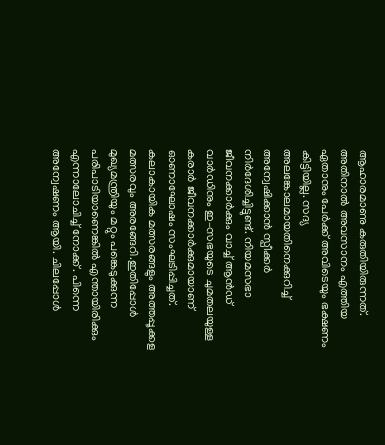ആഹാരമാണു കരുതിയിരുന്നത്. അതിനാൽ അവസാനം എത്തിയ ഏതാനും പേർക്ക് അവിടെയും ഭക്ഷണം കിട്ടിയില്ല. സദ്യ അലങ്കോലമായതിനെക്കുറിച്ച് അന്വേഷിക്കാൻ സ്പീക്കർ നിർദേശിച്ചിട്ടുണ്ട്. നിയമസഭാ ജീവനക്കാർക്കും വാച്ച് ആൻഡ് വാർഡിനും ഇ–സഭയുടെ ചുമതലയുള്ള കരാർ ജീവനക്കാർക്കുമായാണ് ഓണാഘോഷം സംഘടിപ്പിച്ചത്. കലാകായിക മത്സരങ്ങളും അത്തപ്പൂക്കള മത്സരവും അരങ്ങേറി.ഇതിപ്പോൾ മുഖ്യമന്ത്രിയും മറ്റും പങ്കെടുക്കുന്ന പരിപാടിയാണെങ്കിൽ എന്തായിരിക്കും എന്നാലോചിച്ച് നോക്ക് . പിന്നെ അന്വേഷണം ആയി. ചിലപ്പോൾ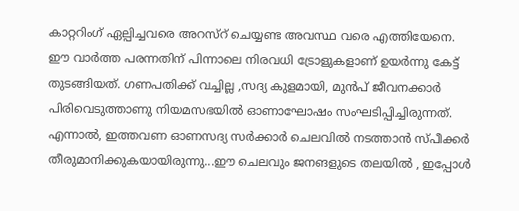കാറ്ററിംഗ് ഏല്പിച്ചവരെ അറസ്റ് ചെയ്യണ്ട അവസ്ഥ വരെ എത്തിയേനെ.
ഈ വാർത്ത പരന്നതിന് പിന്നാലെ നിരവധി ട്രോളുകളാണ് ഉയർന്നു കേട്ട് തുടങ്ങിയത്. ഗണപതിക്ക് വച്ചില്ല ,സദ്യ കുളമായി, മുൻപ് ജീവനക്കാർ പിരിവെടുത്താണു നിയമസഭയിൽ ഓണാഘോഷം സംഘടിപ്പിച്ചിരുന്നത്. എന്നാൽ, ഇത്തവണ ഓണസദ്യ സർക്കാർ ചെലവിൽ നടത്താൻ സ്പീക്കർ തീരുമാനിക്കുകയായിരുന്നു...ഈ ചെലവും ജനങളുടെ തലയിൽ , ഇപ്പോൾ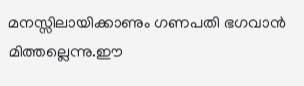മനസ്സിലായിക്കാണും ഗണപതി ഭഗവാൻ മിത്തല്ലെന്നു.ഈ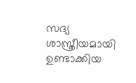സദ്യ ശാസ്ത്രീയമായി ഉണ്ടാക്കിയ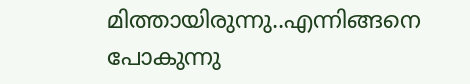മിത്തായിരുന്നു..എന്നിങ്ങനെ പോകുന്നു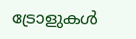ട്രോളുകൾ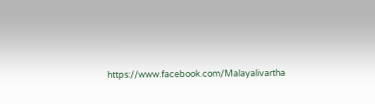https://www.facebook.com/Malayalivartha